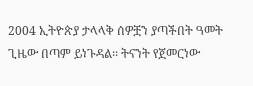2004 ኢትዮጵያ ታላላቅ ሰዎቿን ያጣችበት ዓመት
ጊዜው በጣም ይነጉዳል፡፡ ትናንት የጀመርነው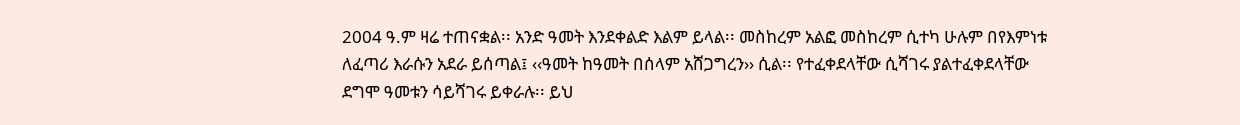2004 ዓ.ም ዛሬ ተጠናቋል፡፡ አንድ ዓመት እንደቀልድ እልም ይላል፡፡ መስከረም አልፎ መስከረም ሲተካ ሁሉም በየእምነቱ ለፈጣሪ እራሱን አደራ ይሰጣል፤ ‹‹ዓመት ከዓመት በሰላም አሸጋግረን›› ሲል፡፡ የተፈቀደላቸው ሲሻገሩ ያልተፈቀደላቸው ደግሞ ዓመቱን ሳይሻገሩ ይቀራሉ፡፡ ይህ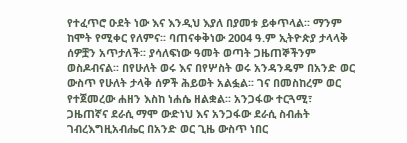የተፈጥሮ ዑደት ነው እና እንዲህ እያለ በያመቱ ይቀጥላል፡፡ ማንም ከሞት የሚቀር የለምና፡፡ ባጠናቀቅነው 2004 ዓ.ም ኢትዮጵያ ታላላቅ ሰዎቿን አጥታለች፡፡ ያሳለፍነው ዓመት ወጣት ጋዜጠኞችንም ወስዶብናል፡፡ በየሁለት ወሩ እና በየሦስት ወሩ አንዳንዴም በአንድ ወር ውስጥ የሁለት ታላቅ ሰዎች ሕይወት አልፏል፡፡ ገና በመስከረም ወር የተጀመረው ሐዘን እስከ ነሐሴ ዘልቋል፡፡ አንጋፋው ተርጓሚ፣ ጋዜጠኛና ደራሲ ማሞ ውድነህ እና አንጋፋው ደራሲ ስብሐት ገብረእግዚአብሔር በአንድ ወር ጊዜ ውስጥ ነበር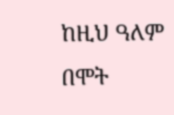ከዚህ ዓለም በሞት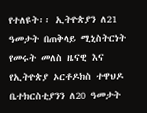የተለዩት፡፡ ኢትዮጵያን ለ21 ዓመታት በጠቅላይ ሚኒስትርነት የመሩት መለስ ዜናዊ እና የኢትዮጵያ ኦርቶዶክስ ተዋህዶ ቤተክርስቲያንን ለ20 ዓመታት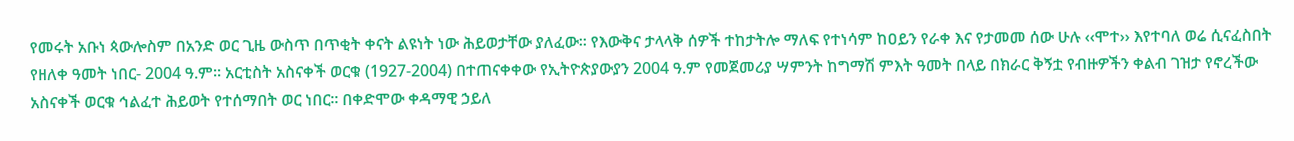የመሩት አቡነ ጳውሎስም በአንድ ወር ጊዜ ውስጥ በጥቂት ቀናት ልዩነት ነው ሕይወታቸው ያለፈው፡፡ የእውቅና ታላላቅ ሰዎች ተከታትሎ ማለፍ የተነሳም ከዐይን የራቀ እና የታመመ ሰው ሁሉ ‹‹ሞተ›› እየተባለ ወሬ ሲናፈስበት የዘለቀ ዓመት ነበር- 2004 ዓ.ም፡፡ አርቲስት አስናቀች ወርቁ (1927-2004) በተጠናቀቀው የኢትዮጵያውያን 2004 ዓ.ም የመጀመሪያ ሣምንት ከግማሽ ምእት ዓመት በላይ በክራር ቅኝቷ የብዙዎችን ቀልብ ገዝታ የኖረችው አስናቀች ወርቁ ኅልፈተ ሕይወት የተሰማበት ወር ነበር፡፡ በቀድሞው ቀዳማዊ ኃይለ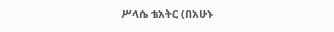ሥላሴ ቴአትር (በአሁኑ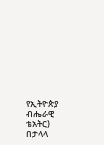የኢትዮጵያ ብሔራዊ ቴአትር) በታላላ